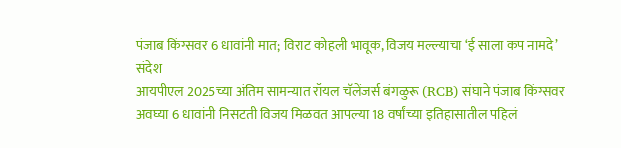पंजाब किंग्सवर 6 धावांनी मात; विराट कोहली भावूक, विजय मल्ल्याचा ‘ई साला कप नामदे’ संदेश
आयपीएल 2025च्या अंतिम सामन्यात रॉयल चॅलेंजर्स बंगळुरू (RCB) संघाने पंजाब किंग्सवर अवघ्या 6 धावांनी निसटती विजय मिळवत आपल्या 18 वर्षांच्या इतिहासातील पहिलं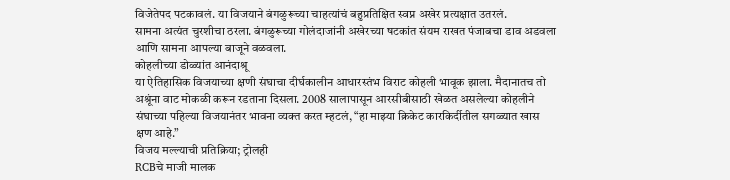विजेतेपद पटकावलं. या विजयाने बंगळुरूच्या चाहत्यांचं बहुप्रतिक्षित स्वप्न अखेर प्रत्यक्षात उतरलं.
सामना अत्यंत चुरशीचा ठरला. बंगळुरूच्या गोलंदाजांनी अखेरच्या षटकांत संयम राखत पंजाबचा डाव अडवला आणि सामना आपल्या बाजूने वळवला.
कोहलीच्या डोळ्यांत आनंदाश्रू
या ऐतिहासिक विजयाच्या क्षणी संघाचा दीर्घकालीन आधारस्तंभ विराट कोहली भावूक झाला. मैदानातच तो अश्रूंना वाट मोकळी करून रडताना दिसला. 2008 सालापासून आरसीबीसाठी खेळत असलेल्या कोहलीने संघाच्या पहिल्या विजयानंतर भावना व्यक्त करत म्हटलं, “हा माझ्या क्रिकेट कारकिर्दीतील सगळ्यात खास क्षण आहे.”
विजय मल्ल्याची प्रतिक्रिया; ट्रोलही
RCBचे माजी मालक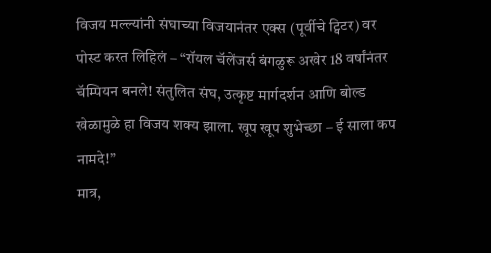विजय मल्ल्यांनी संघाच्या विजयानंतर एक्स (पूर्वीचे ट्विटर) वर पोस्ट करत लिहिलं – “रॉयल चॅलेंजर्स बंगळुरू अखेर 18 वर्षांनंतर चॅम्पियन बनले! संतुलित संघ, उत्कृष्ट मार्गदर्शन आणि बोल्ड खेळामुळे हा विजय शक्य झाला. खूप खूप शुभेच्छा – ई साला कप नामदे!”
मात्र,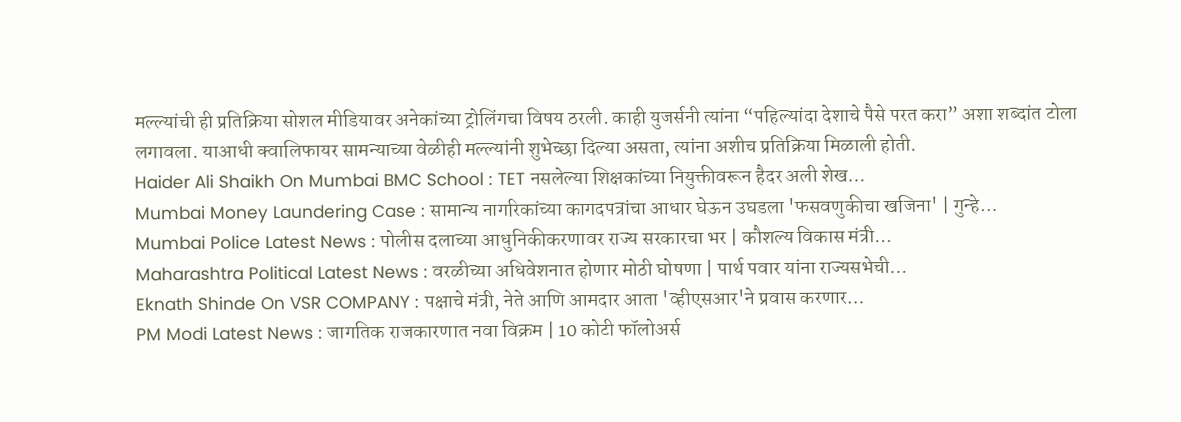मल्ल्यांची ही प्रतिक्रिया सोशल मीडियावर अनेकांच्या ट्रोलिंगचा विषय ठरली. काही युजर्सनी त्यांना “पहिल्यांदा देशाचे पैसे परत करा” अशा शब्दांत टोला लगावला. याआधी क्वालिफायर सामन्याच्या वेळीही मल्ल्यांनी शुभेच्छा दिल्या असता, त्यांना अशीच प्रतिक्रिया मिळाली होती.
Haider Ali Shaikh On Mumbai BMC School : TET नसलेल्या शिक्षकांच्या नियुक्तीवरून हैदर अली शेख…
Mumbai Money Laundering Case : सामान्य नागरिकांच्या कागदपत्रांचा आधार घेऊन उघडला 'फसवणुकीचा खजिना' | गुन्हे…
Mumbai Police Latest News : पोलीस दलाच्या आधुनिकीकरणावर राज्य सरकारचा भर | कौशल्य विकास मंत्री…
Maharashtra Political Latest News : वरळीच्या अधिवेशनात होणार मोठी घोषणा | पार्थ पवार यांना राज्यसभेची…
Eknath Shinde On VSR COMPANY : पक्षाचे मंत्री, नेते आणि आमदार आता 'व्हीएसआर'ने प्रवास करणार…
PM Modi Latest News : जागतिक राजकारणात नवा विक्रम | 10 कोटी फॉलोअर्स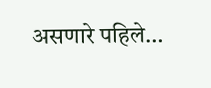असणारे पहिले…